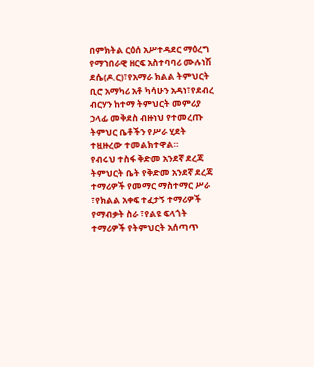በምክትል ርዕሰ አሥተዳደር ማዕረግ የማኀበራዊ ዘርፍ አስተባባሪ ሙሉነሽ ደሴ(ዶ.ር)፣የአማራ ክልል ትምህርት ቢሮ አማካሪ አቶ ካሳሁን አዳነ፣የደብረ ብርሃን ከተማ ትምህርት መምሪያ ኃላፊ መቅደስ ብዙነህ የተመረጡ ትምህር ቤቶችን የሥራ ሂደት ተዟዙረው ተመልክተዋል።
የብሩህ ተስፋ ቅድመ አንደኛ ደረጃ ትምህርት ቤት የቅድመ አንደኛ ደረጃ ተማሪዎች የመማር ማስተማር ሥራ ፣የክልል አቀፍ ተፈታኝ ተማሪዎች የማብቃት ስራ ፣የልዩ ፍላጎት ተማሪዎች የትምህርት አሰጣጥ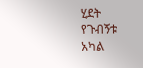ሂደት የጉብኝቱ አካል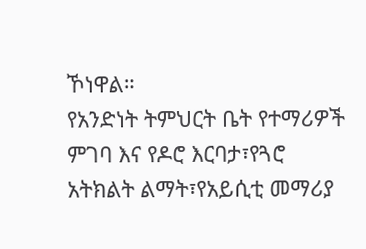ኾነዋል።
የአንድነት ትምህርት ቤት የተማሪዎች ምገባ እና የዶሮ እርባታ፣የጓሮ አትክልት ልማት፣የአይሲቲ መማሪያ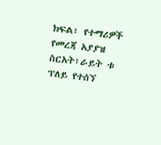ክፍል፣ የተማሪዎች የመረጃ አያያዝ ስርአት፣ራይት ቱ ፕለይ የተሰኘ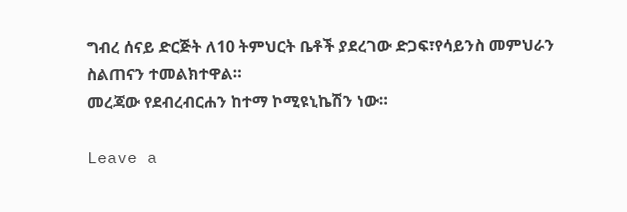ግብረ ሰናይ ድርጅት ለ10 ትምህርት ቤቶች ያደረገው ድጋፍ፣የሳይንስ መምህራን ስልጠናን ተመልክተዋል።
መረጃው የደብረብርሐን ከተማ ኮሚዩኒኬሽን ነው።

Leave a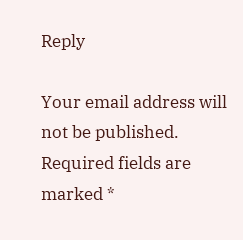Reply

Your email address will not be published. Required fields are marked *